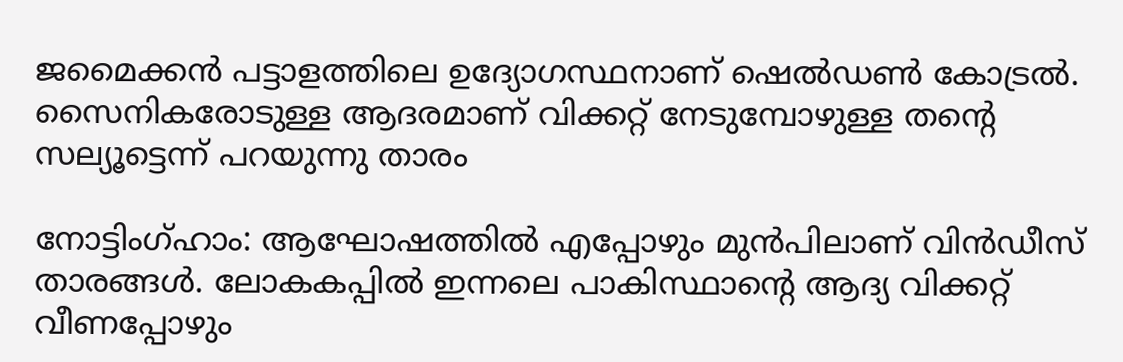ജമൈക്കൻ പട്ടാളത്തിലെ ഉദ്യോഗസ്ഥനാണ് ഷെൽഡൺ കോട്രൽ. സൈനികരോടുള്ള ആദരമാണ് വിക്കറ്റ് നേടുമ്പോഴുള്ള തന്‍റെ സല്യൂട്ടെന്ന് പറയുന്നു താരം

നോട്ടിംഗ്ഹാം: ആഘോഷത്തിൽ എപ്പോഴും മുൻപിലാണ് വിൻഡീസ് താരങ്ങൾ. ലോകകപ്പില്‍ ഇന്നലെ പാകിസ്ഥാന്‍റെ ആദ്യ വിക്കറ്റ് വീണപ്പോഴും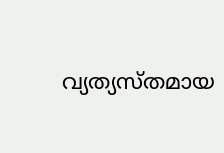വ്യത്യസ്തമായ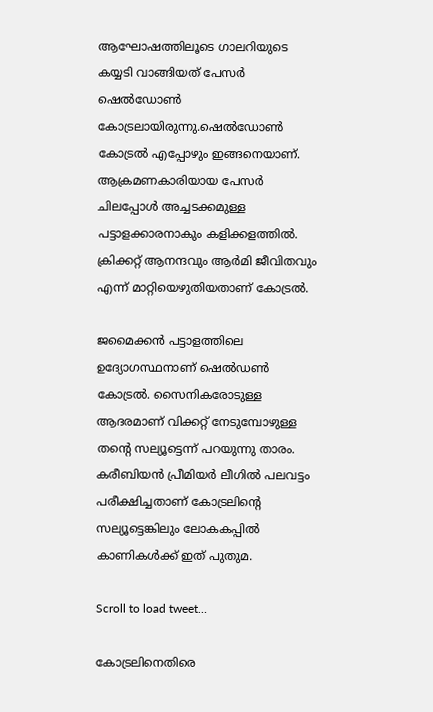ആഘോഷത്തിലൂടെ ഗാലറിയുടെ കയ്യടി വാങ്ങിയത് പേസർ ഷെൽഡോൺ കോട്രലായിരുന്നു.ഷെൽഡോൺ കോട്രൽ എപ്പോഴും ഇങ്ങനെയാണ്. ആക്രമണകാരിയായ പേസർ ചിലപ്പോൾ അച്ചടക്കമുള്ള പട്ടാളക്കാരനാകും കളിക്കളത്തിൽ. ക്രിക്കറ്റ് ആനന്ദവും ആർമി ജീവിതവും എന്ന് മാറ്റിയെഴുതിയതാണ് കോട്രൽ.

ജമൈക്കൻ പട്ടാളത്തിലെ ഉദ്യോഗസ്ഥനാണ് ഷെൽഡൺ കോട്രൽ. സൈനികരോടുള്ള ആദരമാണ് വിക്കറ്റ് നേടുമ്പോഴുള്ള തന്‍റെ സല്യൂട്ടെന്ന് പറയുന്നു താരം. കരീബിയൻ പ്രീമിയർ ലീഗിൽ പലവട്ടം പരീക്ഷിച്ചതാണ് കോട്രലിന്‍റെ സല്യൂട്ടെങ്കിലും ലോകകപ്പിൽ കാണികൾക്ക് ഇത് പുതുമ.

Scroll to load tweet…

കോട്രലിനെതിരെ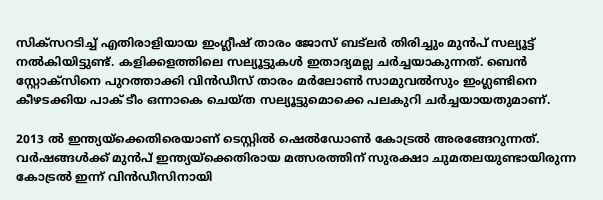സിക്സറടിച്ച് എതിരാളിയായ ഇംഗ്ലീഷ് താരം ജോസ് ബട്‍ലർ തിരിച്ചും മുൻപ് സല്യൂട്ട് നൽകിയിട്ടുണ്ട്. കളിക്കളത്തിലെ സല്യൂട്ടുകൾ ഇതാദ്യമല്ല ചർച്ചയാകുന്നത്. ബെൻ സ്റ്റോക്സിനെ പുറത്താക്കി വിൻഡീസ് താരം മർലോൺ സാമുവൽസും ഇംഗ്ലണ്ടിനെ കീഴടക്കിയ പാക് ടീം ഒന്നാകെ ചെയ്ത സല്യൂട്ടുമൊക്കെ പലകുറി ചർച്ചയായതുമാണ്.

2013 ൽ ഇന്ത്യയ്ക്കെതിരെയാണ് ടെസ്റ്റിൽ ഷെൽഡോൺ കോട്രൽ അരങ്ങേറുന്നത്. വർഷങ്ങൾക്ക് മുൻപ് ഇന്ത്യയ്ക്കെതിരായ മത്സരത്തിന് സുരക്ഷാ ചുമതലയുണ്ടായിരുന്ന കോട്രൽ ഇന്ന് വിൻഡീസിനായി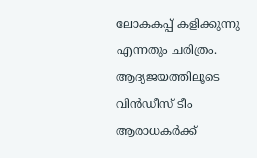ലോകകപ്പ് കളിക്കുന്നു എന്നതും ചരിത്രം. ആദ്യജയത്തിലൂടെ വിൻഡീസ് ടീം ആരാധകർക്ക്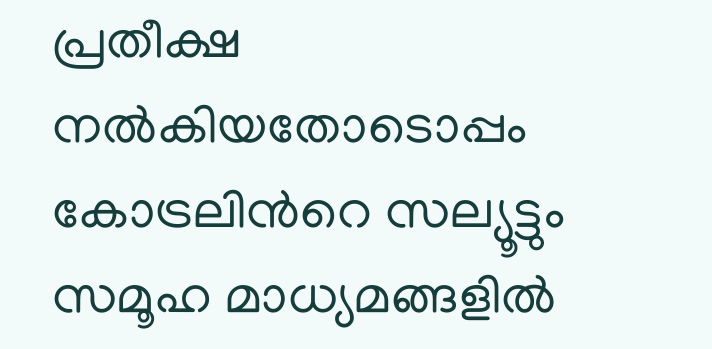പ്രതീക്ഷ നൽകിയതോടൊപ്പം കോട്രലിന്‍റെ സല്യൂട്ടും സമൂഹ മാധ്യമങ്ങളിൽ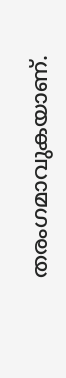തരംഗമാവുകയാണ്.